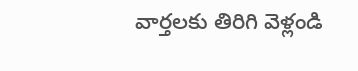వార్తలకు తిరిగి వెళ్లండి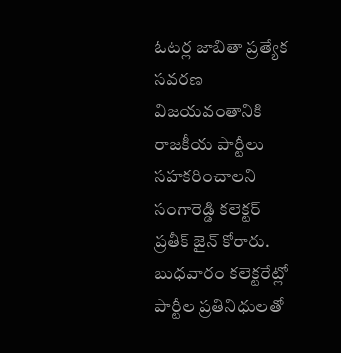ఓటర్ల జాబితా ప్రత్యేక సవరణ విజయవంతానికి రాజకీయ పార్టీలు సహకరించాలని సంగారెడ్డి కలెక్టర్ ప్రతీక్ జైన్ కోరారు. బుధవారం కలెక్టరేట్లో పార్టీల ప్రతినిధులతో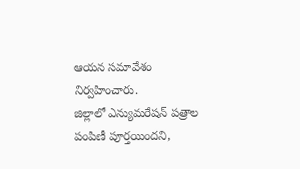ఆయన సమావేశం నిర్వహించారు.
జిల్లాలో ఎన్యుమరేషన్ పత్రాల పంపిణీ పూర్తయిందని,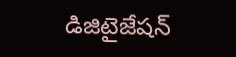డిజిటైజేషన్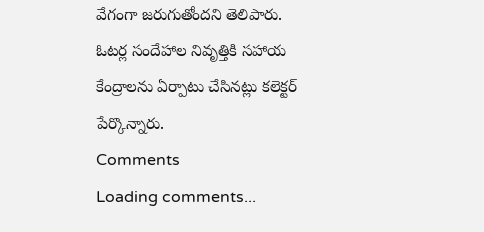వేగంగా జరుగుతోందని తెలిపారు. ఓటర్ల సందేహాల నివృత్తికి సహాయ కేంద్రాలను ఏర్పాటు చేసినట్లు కలెక్టర్ పేర్కొన్నారు.
Comments
Loading comments...